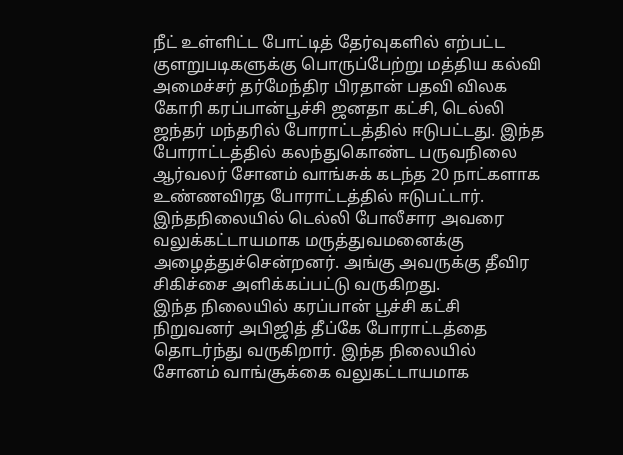நீட் உள்ளிட்ட போட்டித் தேர்வுகளில் எற்பட்ட குளறுபடிகளுக்கு பொருப்பேற்று மத்திய கல்வி அமைச்சர் தர்மேந்திர பிரதான் பதவி விலக கோரி கரப்பான்பூச்சி ஜனதா கட்சி, டெல்லி ஜந்தர் மந்தரில் போராட்டத்தில் ஈடுபட்டது. இந்த போராட்டத்தில் கலந்துகொண்ட பருவநிலை ஆர்வலர் சோனம் வாங்சுக் கடந்த 20 நாட்களாக உண்ணவிரத போராட்டத்தில் ஈடுபட்டார். இந்தநிலையில் டெல்லி போலீசார அவரை வலுக்கட்டாயமாக மருத்துவமனைக்கு அழைத்துச்சென்றனர். அங்கு அவருக்கு தீவிர சிகிச்சை அளிக்கப்பட்டு வருகிறது.
இந்த நிலையில் கரப்பான் பூச்சி கட்சி நிறுவனர் அபிஜித் தீப்கே போராட்டத்தை தொடர்ந்து வருகிறார். இந்த நிலையில் சோனம் வாங்சூக்கை வலுகட்டாயமாக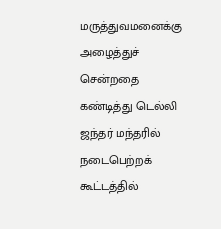மருத்துவமனைக்கு அழைத்துச் சென்றதை கண்டித்து டெல்லி ஜந்தர் மந்தரில் நடைபெற்றக் கூட்டத்தில்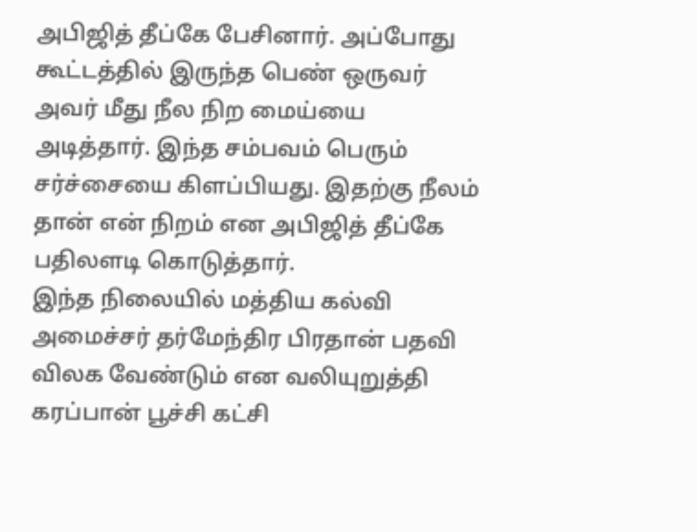அபிஜித் தீப்கே பேசினார். அப்போது கூட்டத்தில் இருந்த பெண் ஒருவர் அவர் மீது நீல நிற மைய்யை அடித்தார். இந்த சம்பவம் பெரும் சர்ச்சையை கிளப்பியது. இதற்கு நீலம் தான் என் நிறம் என அபிஜித் தீப்கே பதிலளடி கொடுத்தார்.
இந்த நிலையில் மத்திய கல்வி அமைச்சர் தர்மேந்திர பிரதான் பதவி விலக வேண்டும் என வலியுறுத்தி கரப்பான் பூச்சி கட்சி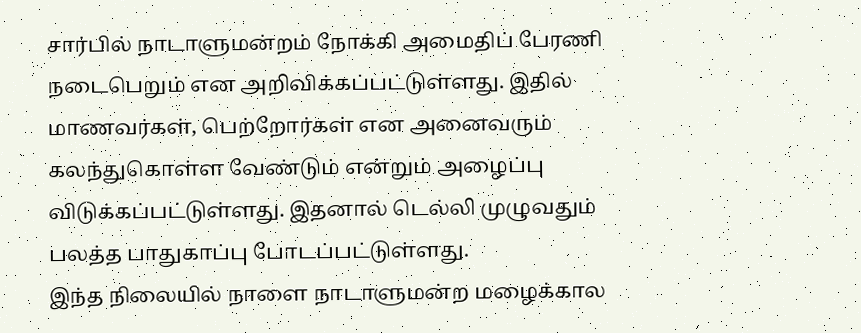சார்பில் நாடாளுமன்றம் நோக்கி அமைதிப் பேரணி நடைபெறும் என அறிவிக்கப்பட்டுள்ளது. இதில் மாணவர்கள், பெற்றோர்கள் என அனைவரும் கலந்துகொள்ள வேண்டும் என்றும் அழைப்பு விடுக்கப்பட்டுள்ளது. இதனால் டெல்லி முழுவதும் பலத்த பாதுகாப்பு போடப்பட்டுள்ளது.
இந்த நிலையில் நாளை நாடாளுமன்ற மழைக்கால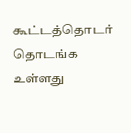கூட்டத்தொடர் தொடங்க உள்ளது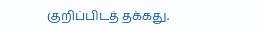குறிப்பிடத் தக்கது.